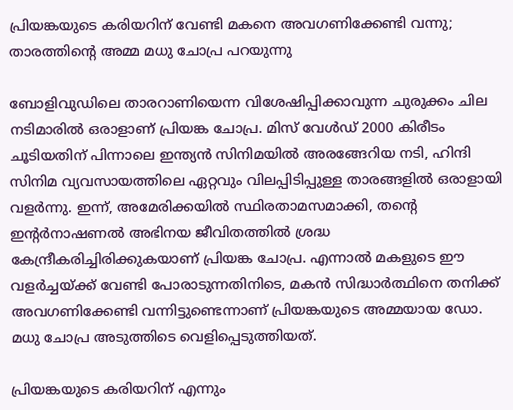പ്രിയങ്കയുടെ കരിയറിന് വേണ്ടി മകനെ അവഗണിക്കേണ്ടി വന്നു; താരത്തിന്റെ അമ്മ മധു ചോപ്ര പറയുന്നു

ബോളിവുഡിലെ താരറാണിയെന്ന വിശേഷിപ്പിക്കാവുന്ന ചുരുക്കം ചില നടിമാരിൽ ഒരാളാണ് പ്രിയങ്ക ചോപ്ര. മിസ് വേൾഡ് 2000 കിരീടം ചൂടിയതിന് പിന്നാലെ ഇന്ത്യൻ സിനിമയിൽ അരങ്ങേറിയ നടി, ഹിന്ദി സിനിമ വ്യവസായത്തിലെ ഏറ്റവും വിലപ്പിടിപ്പുള്ള താരങ്ങളിൽ ഒരാളായി വളർന്നു. ഇന്ന്, അമേരിക്കയിൽ സ്ഥിരതാമസമാക്കി, തന്റെ ഇന്റർനാഷണൽ അഭിനയ ജീവിതത്തിൽ ശ്രദ്ധ കേന്ദ്രീകരിച്ചിരിക്കുകയാണ് പ്രിയങ്ക ചോപ്ര. എന്നാൽ മകളുടെ ഈ വളർച്ചയ്ക്ക് വേണ്ടി പോരാടുന്നതിനിടെ, മകൻ സിദ്ധാർത്ഥിനെ തനിക്ക് അവഗണിക്കേണ്ടി വന്നിട്ടുണ്ടെന്നാണ് പ്രിയങ്കയുടെ അമ്മയായ ഡോ. മധു ചോപ്ര അടുത്തിടെ വെളിപ്പെടുത്തിയത്.

പ്രിയങ്കയുടെ കരിയറിന് എന്നും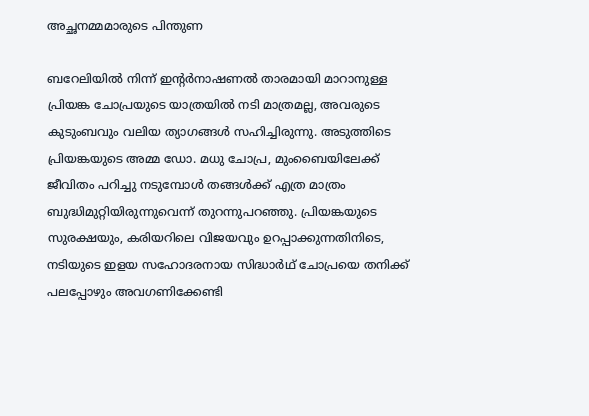അച്ഛനമ്മമാരുടെ പിന്തുണ

ബറേലിയിൽ നിന്ന് ഇന്റർനാഷണൽ താരമായി മാറാനുള്ള പ്രിയങ്ക ചോപ്രയുടെ യാത്രയിൽ നടി മാത്രമല്ല, അവരുടെ കുടുംബവും വലിയ ത്യാഗങ്ങൾ സഹിച്ചിരുന്നു. അടുത്തിടെ പ്രിയങ്കയുടെ അമ്മ ഡോ. മധു ചോപ്ര, മുംബൈയിലേക്ക് ജീവിതം പറിച്ചു നടുമ്പോൾ തങ്ങൾക്ക് എത്ര മാത്രം ബുദ്ധിമുറ്റിയിരുന്നുവെന്ന് തുറന്നുപറഞ്ഞു. പ്രിയങ്കയുടെ സുരക്ഷയും, കരിയറിലെ വിജയവും ഉറപ്പാക്കുന്നതിനിടെ, നടിയുടെ ഇളയ സഹോദരനായ സിദ്ധാർഥ് ചോപ്രയെ തനിക്ക് പലപ്പോഴും അവഗണിക്കേണ്ടി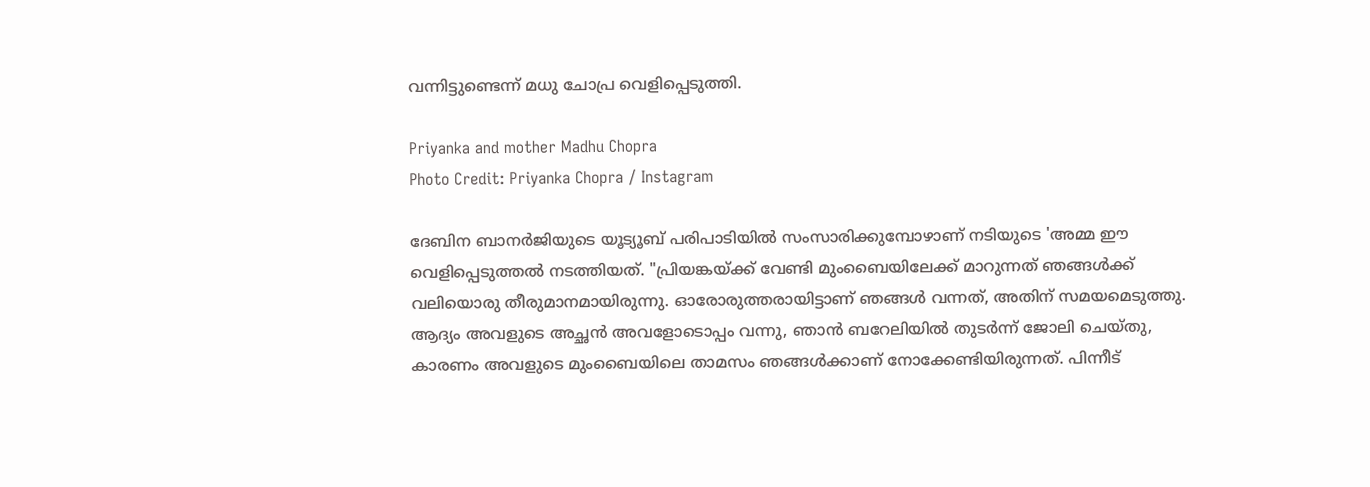വന്നിട്ടുണ്ടെന്ന് മധു ചോപ്ര വെളിപ്പെടുത്തി.

Priyanka and mother Madhu Chopra
Photo Credit: Priyanka Chopra / Instagram

ദേബിന ബാനർജിയുടെ യൂട്യൂബ് പരിപാടിയിൽ സംസാരിക്കുമ്പോഴാണ് നടിയുടെ 'അമ്മ ഈ വെളിപ്പെടുത്തൽ നടത്തിയത്. "പ്രിയങ്കയ്ക്ക് വേണ്ടി മുംബൈയിലേക്ക് മാറുന്നത് ഞങ്ങൾക്ക് വലിയൊരു തീരുമാനമായിരുന്നു. ഓരോരുത്തരായിട്ടാണ് ഞങ്ങൾ വന്നത്, അതിന് സമയമെടുത്തു. ആദ്യം അവളുടെ അച്ഛൻ അവളോടൊപ്പം വന്നു, ഞാൻ ബറേലിയിൽ തുടർന്ന് ജോലി ചെയ്തു, കാരണം അവളുടെ മുംബൈയിലെ താമസം ഞങ്ങൾക്കാണ് നോക്കേണ്ടിയിരുന്നത്. പിന്നീട്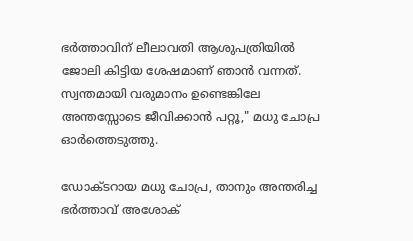ഭർത്താവിന് ലീലാവതി ആശുപത്രിയിൽ ജോലി കിട്ടിയ ശേഷമാണ് ഞാൻ വന്നത്. സ്വന്തമായി വരുമാനം ഉണ്ടെങ്കിലേ അന്തസ്സോടെ ജീവിക്കാൻ പറ്റൂ," മധു ചോപ്ര ഓർത്തെടുത്തു.

ഡോക്ടറായ മധു ചോപ്ര, താനും അന്തരിച്ച ഭർത്താവ് അശോക്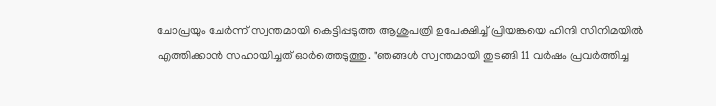ചോപ്രയും ചേർന്ന് സ്വന്തമായി കെട്ടിപ്പടുത്ത ആശുപത്രി ഉപേക്ഷിച്ച് പ്രിയങ്കയെ ഹിന്ദി സിനിമയിൽ എത്തിക്കാൻ സഹായിച്ചത് ഓർത്തെടുത്തു. "ഞങ്ങൾ സ്വന്തമായി തുടങ്ങി 11 വർഷം പ്രവർത്തിച്ച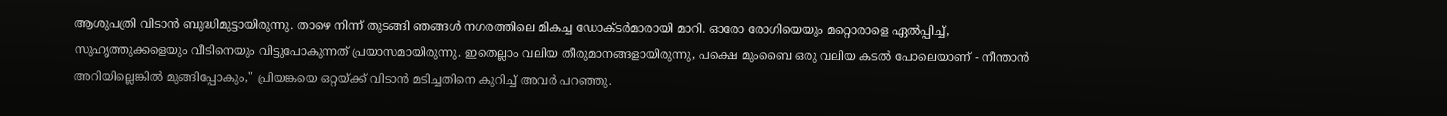ആശുപത്രി വിടാൻ ബുദ്ധിമുട്ടായിരുന്നു. താഴെ നിന്ന് തുടങ്ങി ഞങ്ങൾ നഗരത്തിലെ മികച്ച ഡോക്ടർമാരായി മാറി. ഓരോ രോഗിയെയും മറ്റൊരാളെ ഏൽപ്പിച്ച്, സുഹൃത്തുക്കളെയും വീടിനെയും വിട്ടുപോകുന്നത് പ്രയാസമായിരുന്നു. ഇതെല്ലാം വലിയ തീരുമാനങ്ങളായിരുന്നു, പക്ഷെ മുംബൈ ഒരു വലിയ കടൽ പോലെയാണ് - നീന്താൻ അറിയില്ലെങ്കിൽ മുങ്ങിപ്പോകും," പ്രിയങ്കയെ ഒറ്റയ്ക്ക് വിടാൻ മടിച്ചതിനെ കുറിച്ച് അവർ പറഞ്ഞു.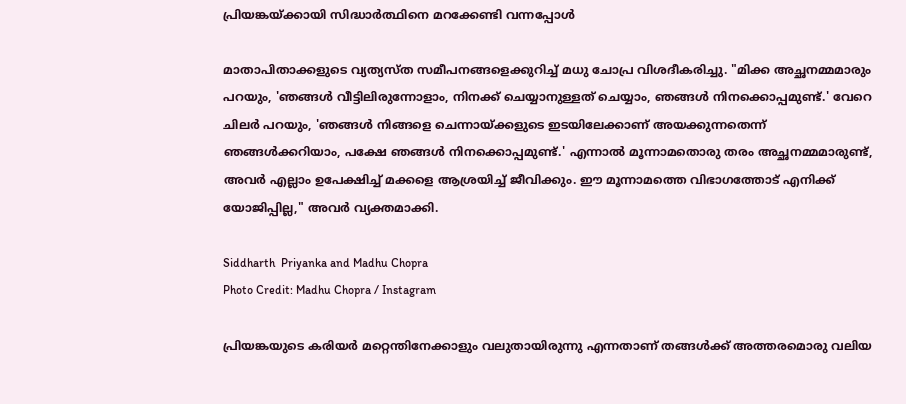പ്രിയങ്കയ്ക്കായി സിദ്ധാർത്ഥിനെ മറക്കേണ്ടി വന്നപ്പോൾ

മാതാപിതാക്കളുടെ വ്യത്യസ്ത സമീപനങ്ങളെക്കുറിച്ച് മധു ചോപ്ര വിശദീകരിച്ചു. "മിക്ക അച്ഛനമ്മമാരും പറയും, 'ഞങ്ങൾ വീട്ടിലിരുന്നോളാം, നിനക്ക് ചെയ്യാനുള്ളത് ചെയ്യാം, ഞങ്ങൾ നിനക്കൊപ്പമുണ്ട്.' വേറെ ചിലർ പറയും, 'ഞങ്ങൾ നിങ്ങളെ ചെന്നായ്ക്കളുടെ ഇടയിലേക്കാണ് അയക്കുന്നതെന്ന് ഞങ്ങൾക്കറിയാം, പക്ഷേ ഞങ്ങൾ നിനക്കൊപ്പമുണ്ട്.' എന്നാൽ മൂന്നാമതൊരു തരം അച്ഛനമ്മമാരുണ്ട്, അവർ എല്ലാം ഉപേക്ഷിച്ച് മക്കളെ ആശ്രയിച്ച് ജീവിക്കും. ഈ മൂന്നാമത്തെ വിഭാഗത്തോട് എനിക്ക് യോജിപ്പില്ല," അവർ വ്യക്തമാക്കി.

Siddharth  Priyanka and Madhu Chopra
Photo Credit: Madhu Chopra / Instagram

പ്രിയങ്കയുടെ കരിയർ മറ്റെന്തിനേക്കാളും വലുതായിരുന്നു എന്നതാണ് തങ്ങൾക്ക് അത്തരമൊരു വലിയ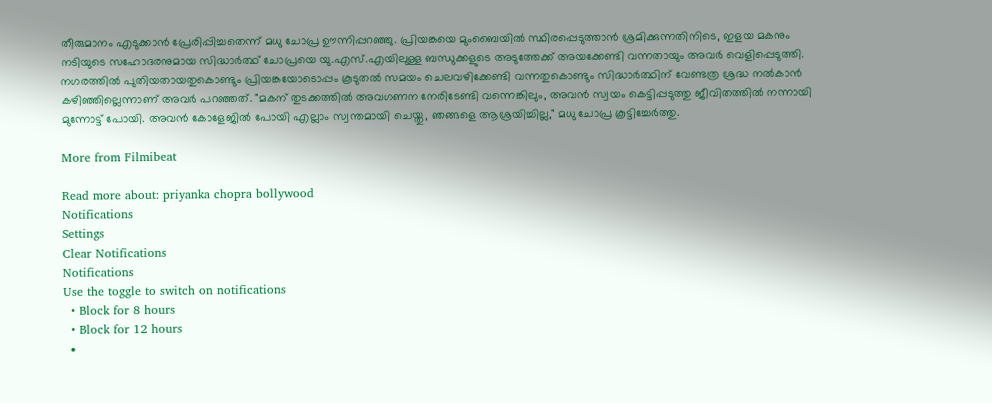തീരുമാനം എടുക്കാൻ പ്രേരിപ്പിച്ചതെന്ന് മധു ചോപ്ര ഊന്നിപ്പറഞ്ഞു. പ്രിയങ്കയെ മുംബൈയിൽ സ്ഥിരപ്പെടുത്താൻ ശ്രമിക്കുന്നതിനിടെ, ഇളയ മകനും നടിയുടെ സഹോദരനുമായ സിദ്ധാർത്ഥ് ചോപ്രയെ യു.എസ്.എയിലുള്ള ബന്ധുക്കളുടെ അടുത്തേക്ക് അയക്കേണ്ടി വന്നതായും അവർ വെളിപ്പെടുത്തി. നഗരത്തിൽ പുതിയതായതുകൊണ്ടും പ്രിയങ്കയോടൊപ്പം കൂടുതൽ സമയം ചെലവഴിക്കേണ്ടി വന്നതുകൊണ്ടും സിദ്ധാർത്ഥിന് വേണ്ടത്ര ശ്രദ്ധ നൽകാൻ കഴിഞ്ഞില്ലെന്നാണ് അവർ പറഞ്ഞത്. "മകന് തുടക്കത്തിൽ അവഗണന നേരിടേണ്ടി വന്നെങ്കിലും, അവൻ സ്വയം കെട്ടിപ്പടുത്തു ജീവിതത്തിൽ നന്നായി മുന്നോട്ട് പോയി. അവൻ കോളേജിൽ പോയി എല്ലാം സ്വന്തമായി ചെയ്തു, ഞങ്ങളെ ആശ്രയിച്ചില്ല," മധു ചോപ്ര കൂട്ടിച്ചേർത്തു.

More from Filmibeat

Read more about: priyanka chopra bollywood
Notifications
Settings
Clear Notifications
Notifications
Use the toggle to switch on notifications
  • Block for 8 hours
  • Block for 12 hours
  •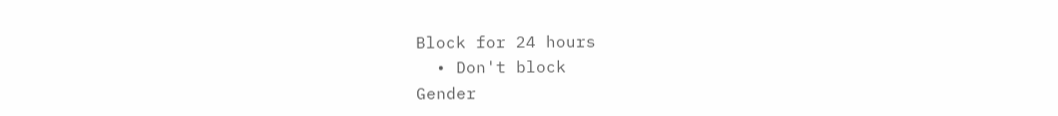Block for 24 hours
  • Don't block
Gender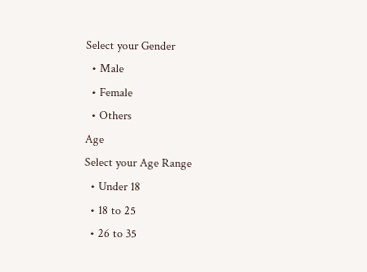Select your Gender
  • Male
  • Female
  • Others
Age
Select your Age Range
  • Under 18
  • 18 to 25
  • 26 to 35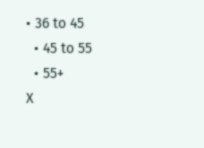• 36 to 45
  • 45 to 55
  • 55+
X